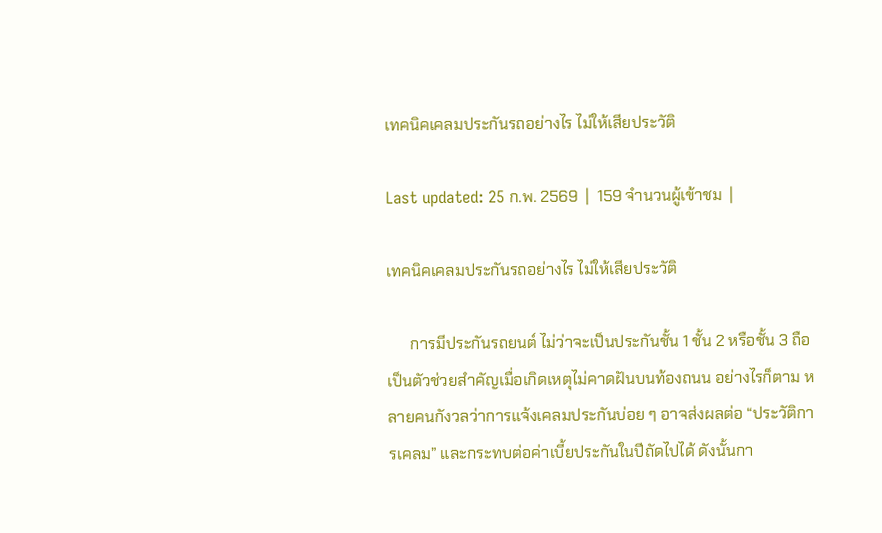เทคนิคเคลมประกันรถอย่างไร ไม่ให้เสียประวัติ

Last updated: 25 ก.พ. 2569  |  159 จำนวนผู้เข้าชม  |

เทคนิคเคลมประกันรถอย่างไร ไม่ให้เสียประวัติ

      การมีประกันรถยนต์ ไม่ว่าจะเป็นประกันชั้น 1 ชั้น 2 หรือชั้น 3 ถือเป็นตัวช่วยสำคัญเมื่อเกิดเหตุไม่คาดฝันบนท้องถนน อย่างไรก็ตาม หลายคนกังวลว่าการแจ้งเคลมประกันบ่อย ๆ อาจส่งผลต่อ “ประวัติการเคลม” และกระทบต่อค่าเบี้ยประกันในปีถัดไปได้ ดังนั้นกา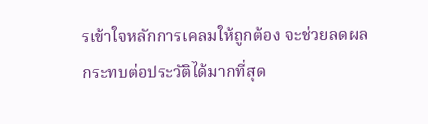รเข้าใจหลักการเคลมให้ถูกต้อง จะช่วยลดผลกระทบต่อประวัติได้มากที่สุด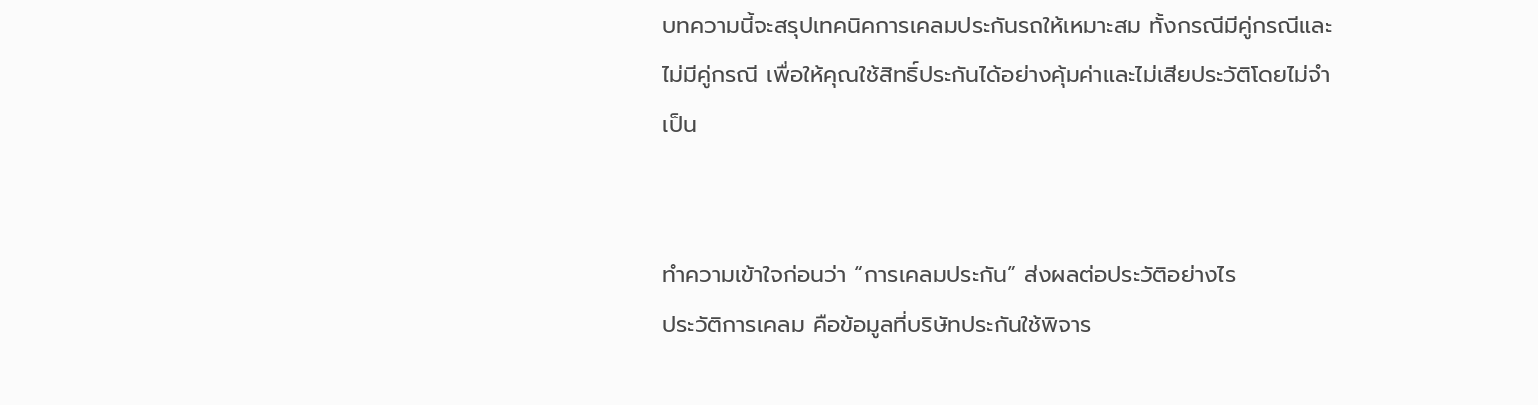บทความนี้จะสรุปเทคนิคการเคลมประกันรถให้เหมาะสม ทั้งกรณีมีคู่กรณีและไม่มีคู่กรณี เพื่อให้คุณใช้สิทธิ์ประกันได้อย่างคุ้มค่าและไม่เสียประวัติโดยไม่จำเป็น


ทำความเข้าใจก่อนว่า “การเคลมประกัน” ส่งผลต่อประวัติอย่างไร
ประวัติการเคลม คือข้อมูลที่บริษัทประกันใช้พิจาร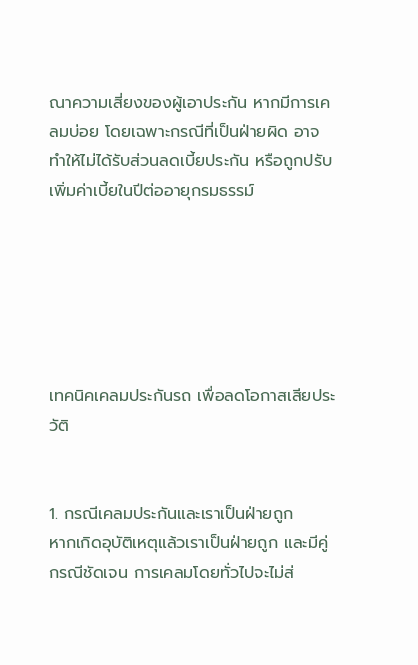ณาความเสี่ยงของผู้เอาประกัน หากมีการเคลมบ่อย โดยเฉพาะกรณีที่เป็นฝ่ายผิด อาจทำให้ไม่ได้รับส่วนลดเบี้ยประกัน หรือถูกปรับเพิ่มค่าเบี้ยในปีต่ออายุกรมธรรม์






เทคนิคเคลมประกันรถ เพื่อลดโอกาสเสียประวัติ


1. กรณีเคลมประกันและเราเป็นฝ่ายถูก
หากเกิดอุบัติเหตุแล้วเราเป็นฝ่ายถูก และมีคู่กรณีชัดเจน การเคลมโดยทั่วไปจะไม่ส่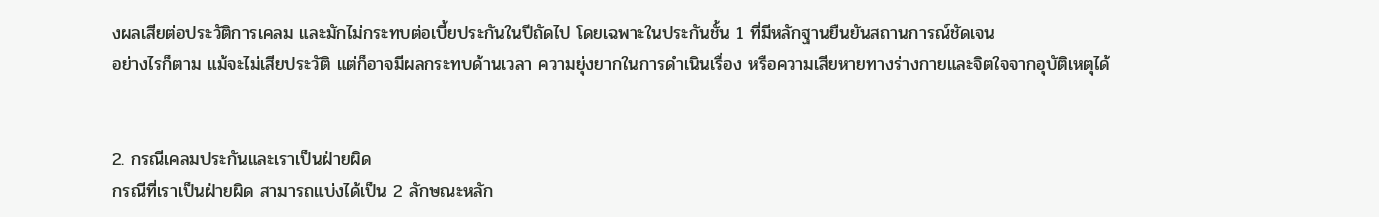งผลเสียต่อประวัติการเคลม และมักไม่กระทบต่อเบี้ยประกันในปีถัดไป โดยเฉพาะในประกันชั้น 1 ที่มีหลักฐานยืนยันสถานการณ์ชัดเจน
อย่างไรก็ตาม แม้จะไม่เสียประวัติ แต่ก็อาจมีผลกระทบด้านเวลา ความยุ่งยากในการดำเนินเรื่อง หรือความเสียหายทางร่างกายและจิตใจจากอุบัติเหตุได้


2. กรณีเคลมประกันและเราเป็นฝ่ายผิด
กรณีที่เราเป็นฝ่ายผิด สามารถแบ่งได้เป็น 2 ลักษณะหลัก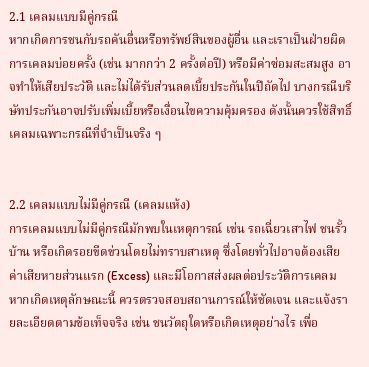2.1 เคลมแบบมีคู่กรณี
หากเกิดการชนกับรถคันอื่นหรือทรัพย์สินของผู้อื่น และเราเป็นฝ่ายผิด การเคลมบ่อยครั้ง (เช่น มากกว่า 2 ครั้งต่อปี) หรือมีค่าซ่อมสะสมสูง อาจทำให้เสียประวัติ และไม่ได้รับส่วนลดเบี้ยประกันในปีถัดไป บางกรณีบริษัทประกันอาจปรับเพิ่มเบี้ยหรือเงื่อนไขความคุ้มครอง ดังนั้นควรใช้สิทธิ์เคลมเฉพาะกรณีที่จำเป็นจริง ๆ


2.2 เคลมแบบไม่มีคู่กรณี (เคลมแห้ง)
การเคลมแบบไม่มีคู่กรณีมักพบในเหตุการณ์ เช่น รถเฉี่ยวเสาไฟ ชนรั้วบ้าน หรือเกิดรอยขีดข่วนโดยไม่ทราบสาเหตุ ซึ่งโดยทั่วไปอาจต้องเสียค่าเสียหายส่วนแรก (Excess) และมีโอกาสส่งผลต่อประวัติการเคลม
หากเกิดเหตุลักษณะนี้ ควรตรวจสอบสถานการณ์ให้ชัดเจน และแจ้งรายละเอียดตามข้อเท็จจริง เช่น ชนวัตถุใดหรือเกิดเหตุอย่างไร เพื่อ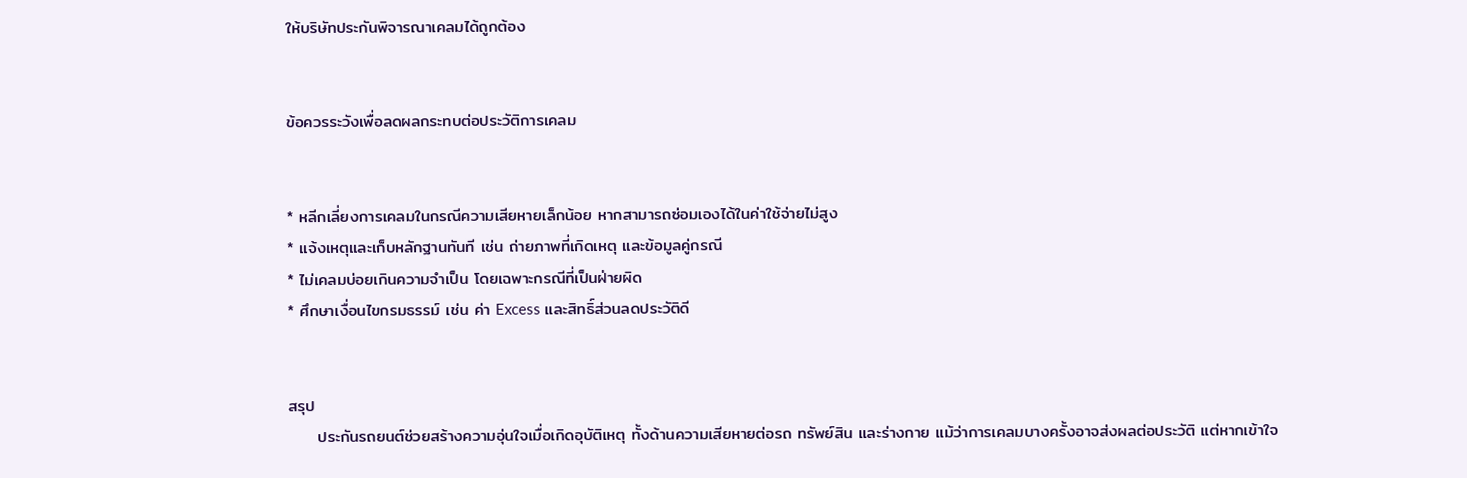ให้บริษัทประกันพิจารณาเคลมได้ถูกต้อง


ข้อควรระวังเพื่อลดผลกระทบต่อประวัติการเคลม


* หลีกเลี่ยงการเคลมในกรณีความเสียหายเล็กน้อย หากสามารถซ่อมเองได้ในค่าใช้จ่ายไม่สูง
* แจ้งเหตุและเก็บหลักฐานทันที เช่น ถ่ายภาพที่เกิดเหตุ และข้อมูลคู่กรณี
* ไม่เคลมบ่อยเกินความจำเป็น โดยเฉพาะกรณีที่เป็นฝ่ายผิด
* ศึกษาเงื่อนไขกรมธรรม์ เช่น ค่า Excess และสิทธิ์ส่วนลดประวัติดี


สรุป
     ประกันรถยนต์ช่วยสร้างความอุ่นใจเมื่อเกิดอุบัติเหตุ ทั้งด้านความเสียหายต่อรถ ทรัพย์สิน และร่างกาย แม้ว่าการเคลมบางครั้งอาจส่งผลต่อประวัติ แต่หากเข้าใจ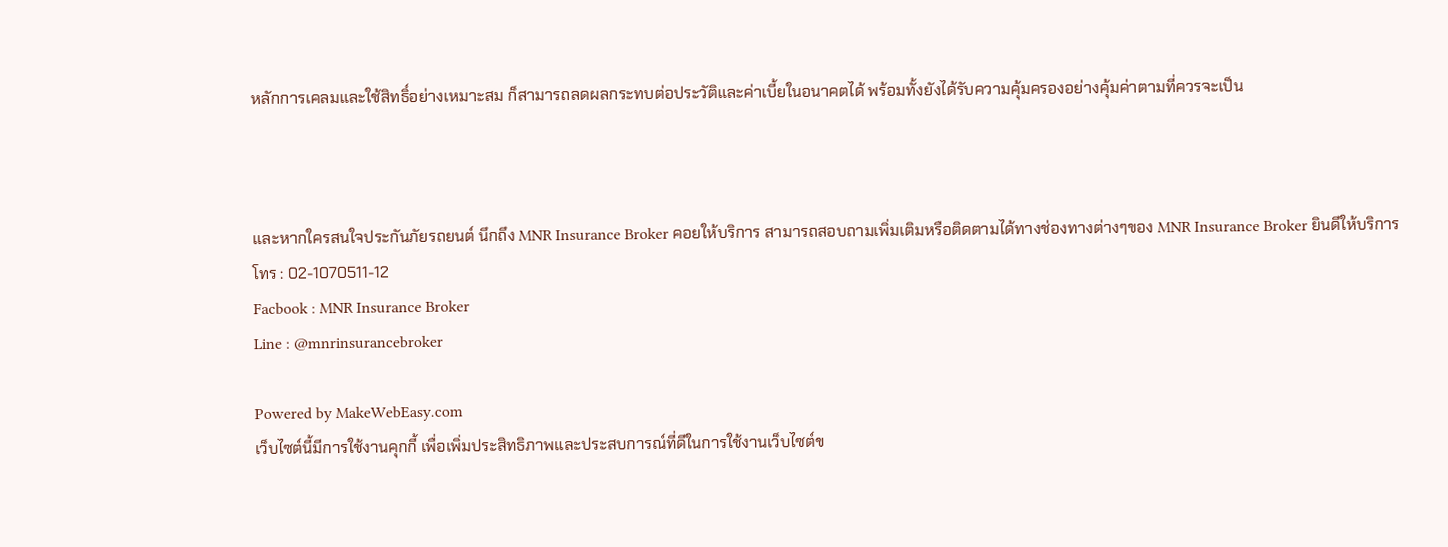หลักการเคลมและใช้สิทธิ์อย่างเหมาะสม ก็สามารถลดผลกระทบต่อประวัติและค่าเบี้ยในอนาคตได้ พร้อมทั้งยังได้รับความคุ้มครองอย่างคุ้มค่าตามที่ควรจะเป็น



และหากใครสนใจประกันภัยรถยนต์ นึกถึง MNR Insurance Broker คอยให้บริการ สามารถสอบถามเพิ่มเติมหรือติดตามได้ทางช่องทางต่างๆของ MNR Insurance Broker ยินดีให้บริการ
โทร : 02-1070511-12
Facbook : MNR Insurance Broker
Line : @mnrinsurancebroker

Powered by MakeWebEasy.com
เว็บไซต์นี้มีการใช้งานคุกกี้ เพื่อเพิ่มประสิทธิภาพและประสบการณ์ที่ดีในการใช้งานเว็บไซต์ข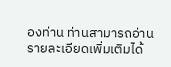องท่าน ท่านสามารถอ่านรายละเอียดเพิ่มเติมได้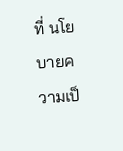ที่ นโยบายความเป็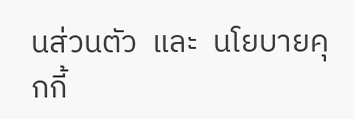นส่วนตัว  และ  นโยบายคุกกี้